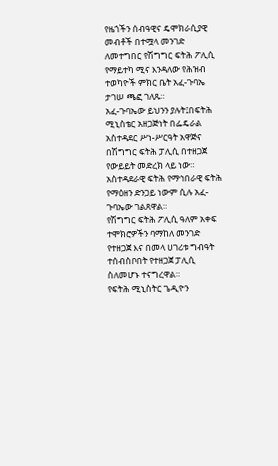የዜጎችን ሰብዓዊና ዴሞክራሲያዊ መብቶች በተሟላ መንገድ ለመተግበር የሽግግር ፍትሕ ፖሊሲ የማይተካ ሚና እንዳለው የሕዝብ ተወካዮች ምክር ቤት አፈ-ጉባኤ ታገሠ ጫፎ ገለጹ።
አፈ-ጉባኤው ይህንን ያሉት፤በፍትሕ ሚኒስቴር አዘጋጅነት በፌዴራል አስተዳደር ሥነ-ሥርዓት አዋጅና በሽግግር ፍትሕ ፓሊሲ በተዘጋጀ የውይይት መድረክ ላይ ነው።
አስተዳደራዊ ፍትሕ የማኅበራዊ ፍትሕ የማዕዘን ድንጋይ ነውም ሲሉ አፈ-ጉባኤው ገልጸዋል።
የሽግግር ፍትሕ ፖሊሲ ዓለም አቀፍ ተሞክሮዎችን ባማከለ መንገድ የተዘጋጀ እና በመላ ሀገሪቱ ግብዓት ተሰብስቦበት የተዘጋጀ ፓሊሲ ስለመሆኑ ተናግረዋል።
የፍትሕ ሚኒስትር ጌዲዮን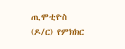ጢሞቲዮስ (ዶ/ር) የምክክር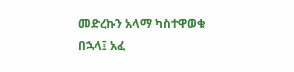መድረኩን አላማ ካስተዋወቁ በኋላ፤ አፈ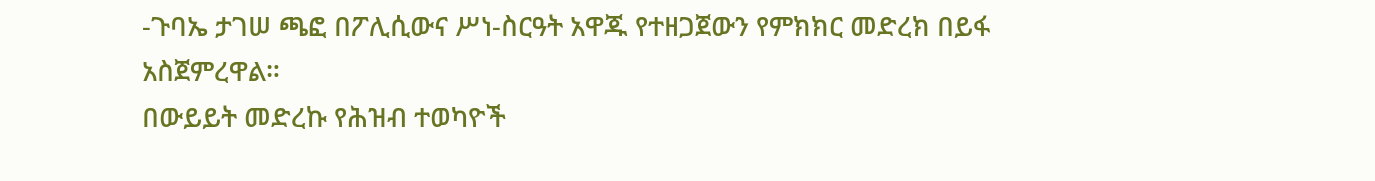-ጉባኤ ታገሠ ጫፎ በፖሊሲውና ሥነ-ስርዓት አዋጁ የተዘጋጀውን የምክክር መድረክ በይፋ አስጀምረዋል።
በውይይት መድረኩ የሕዝብ ተወካዮች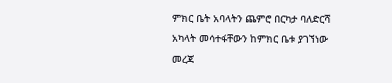ምክር ቤት አባላትን ጨምሮ በርካታ ባለድርሻ አካላት መሳተፋቸውን ከምክር ቤቱ ያገኘነው መረጃ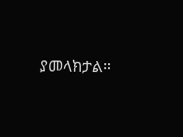ያመላክታል።